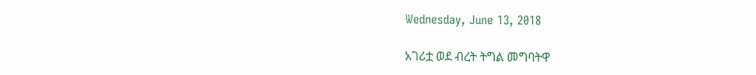Wednesday, June 13, 2018

አገሪቷ ወደ ብረት ትግል መግባትዋ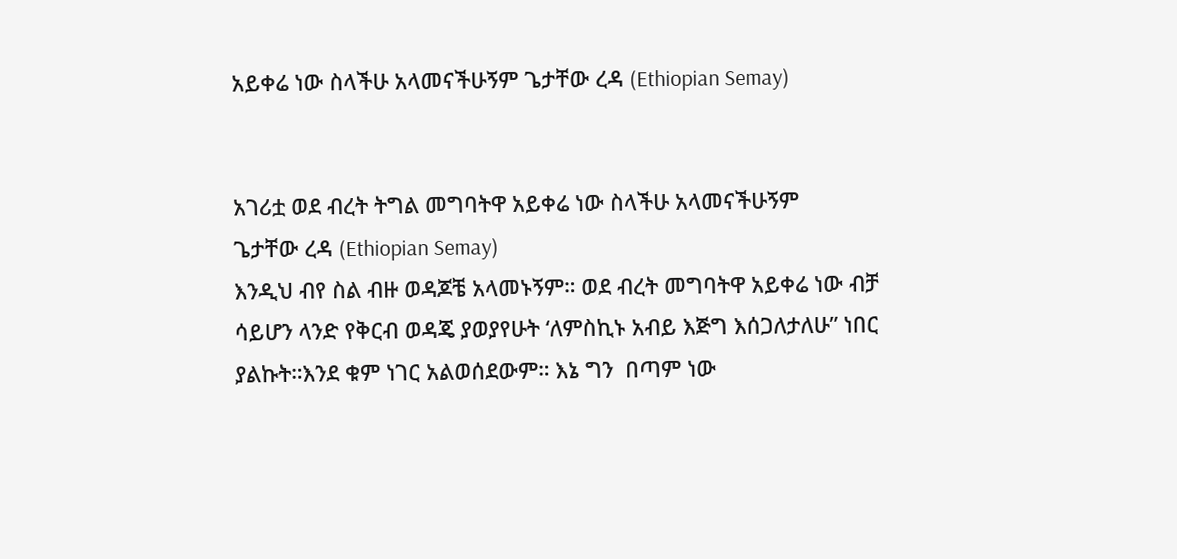አይቀሬ ነው ስላችሁ አላመናችሁኝም ጌታቸው ረዳ (Ethiopian Semay)


አገሪቷ ወደ ብረት ትግል መግባትዋ አይቀሬ ነው ስላችሁ አላመናችሁኝም
ጌታቸው ረዳ (Ethiopian Semay)
እንዲህ ብየ ስል ብዙ ወዳጆቼ አላመኑኝም። ወደ ብረት መግባትዋ አይቀሬ ነው ብቻ ሳይሆን ላንድ የቅርብ ወዳጄ ያወያየሁት ‘ለምስኪኑ አብይ እጅግ እሰጋለታለሁ” ነበር ያልኩት።እንደ ቁም ነገር አልወሰደውም። እኔ ግን  በጣም ነው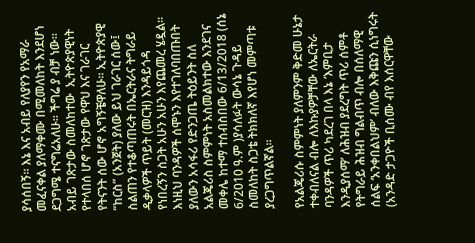ያሳሰበኝ። እኔ እና አብይ የለያየን የአማራ መፈናቀል ያለማቀሙ በሚመለከት እንደሆነ ደጋግሜ ተናግሬአለሁ። ችግሬ ያ ብቻ ነው። አብይ ገጽታው ስመለከተው  ኢትዮጵያዊነት የተላበሰ ሆኖ ገጽታው የዋህ እና ገራገር የትናንት ሰው ሆኖ አግኝቼዋለሁ። ኢትዮጵያዊ “ከርስ” (አንጀት) ያለው ይህ ገራገር ሰው፤ ስልጠን የተቆጣጠሩት በኤርትራና ትግራይ ዲቃላዎች ጥይት (መርዝ) እንዳይጎዳ የነበረኝን ስጋት አሁን አሁን እየጨመረ ሄዷል። እነዚህ ባንዳዎች ሰሞኑን እየተገለባበጡበት ያለውን አሳፋሪ የድንጋጤ ትዕይንት ስለ አልጄሪስ ስምምነት አስመልክተው እንደገና መቀሌ ከተማ ተሰብስበው 6/13/2018 (ሰኔ 6/2010 ዓ.ም )ያሳለፉት ውሳኔ ጉዳይ ስመለከት ስጋቴ ትክክለኛ እየሆነ መምጣቱ ያረጋግጥልኛል።

የአልጄሪሱ ስምምነት ያለምንም ቅድመ ሁኔታ ተቀብለናል ብሎ ለእኩያዎቻቸው ለኤርትራ ባንዳዎች ጥሪ ካደረገ በላ እኔ ‘እምቢታ እንዲያሰማ’ ለሕዝብ ያደረግት ጥሪ ሰምቶ የትግራይ ሕዝብ ግልብጥ ብሎ በሰለማዊ ሰልፍ ‘አንቀበልህም’ ብለው እቅጩን ሲነግሩት (አንዳድ ታጋዮች ቢሰሙ ብየ እሰርዋቸው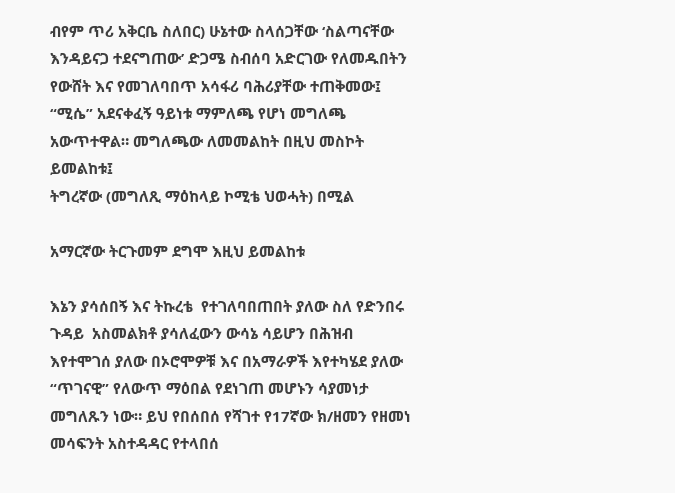ብየም ጥሪ አቅርቤ ስለበር) ሁኔተው ስላሰጋቸው ‘ስልጣናቸው እንዳይናጋ ተደናግጠው’ ድጋሜ ስብሰባ አድርገው የለመዱበትን የውሸት እና የመገለባበጥ አሳፋሪ ባሕሪያቸው ተጠቅመው፤ “ሚሴ” አደናቀፈኝ ዓይነቱ ማምለጫ የሆነ መግለጫ አውጥተዋል። መግለጫው ለመመልከት በዚህ መስኮት ይመልከቱ፤
ትግረኛው (መግለጺ ማዕከላይ ኮሚቴ ህወሓት) በሚል

አማርኛው ትርጉመም ደግሞ እዚህ ይመልከቱ

እኔን ያሳሰበኝ እና ትኩረቴ  የተገለባበጠበት ያለው ስለ የድንበሩ ጉዳይ  አስመልክቶ ያሳለፈውን ውሳኔ ሳይሆን በሕዝብ እየተሞገሰ ያለው በኦሮሞዎቹ እና በአማራዎች እየተካሄደ ያለው “ጥገናዊ” የለውጥ ማዕበል የደነገጠ መሆኑን ሳያመነታ መግለጹን ነው። ይህ የበሰበሰ የሻገተ የ17ኛው ክ/ዘመን የዘመነ መሳፍንት አስተዳዳር የተላበሰ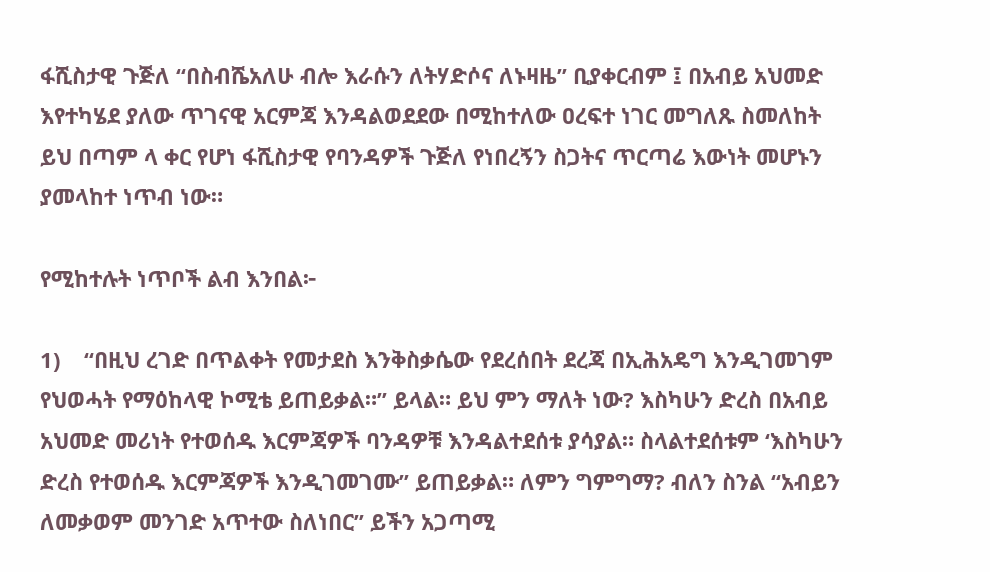ፋሺስታዊ ጉጅለ “በስብሼአለሁ ብሎ እራሱን ለትሃድሶና ለኑዛዜ” ቢያቀርብም ፤ በአብይ አህመድ እየተካሄደ ያለው ጥገናዊ አርምጃ እንዳልወደደው በሚከተለው ዐረፍተ ነገር መግለጹ ስመለከት ይህ በጣም ላ ቀር የሆነ ፋሺስታዊ የባንዳዎች ጉጅለ የነበረኝን ስጋትና ጥርጣሬ እውነት መሆኑን ያመላከተ ነጥብ ነው።

የሚከተሉት ነጥቦች ልብ እንበል፦

1)    “በዚህ ረገድ በጥልቀት የመታደስ እንቅስቃሴው የደረሰበት ደረጃ በኢሕአዴግ እንዲገመገም የህወሓት የማዕከላዊ ኮሚቴ ይጠይቃል።” ይላል። ይህ ምን ማለት ነው? እስካሁን ድረስ በአብይ አህመድ መሪነት የተወሰዱ እርምጃዎች ባንዳዎቹ እንዳልተደሰቱ ያሳያል። ስላልተደሰቱም ‘እስካሁን ድረስ የተወሰዱ እርምጃዎች እንዲገመገሙ” ይጠይቃል። ለምን ግምግማ? ብለን ስንል “አብይን ለመቃወም መንገድ አጥተው ስለነበር” ይችን አጋጣሚ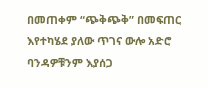በመጠቀም “ጭቅጭቅ” በመፍጠር እየተካሄደ ያለው ጥገና ውሎ አድሮ ባንዳዎቹንም እያሰጋ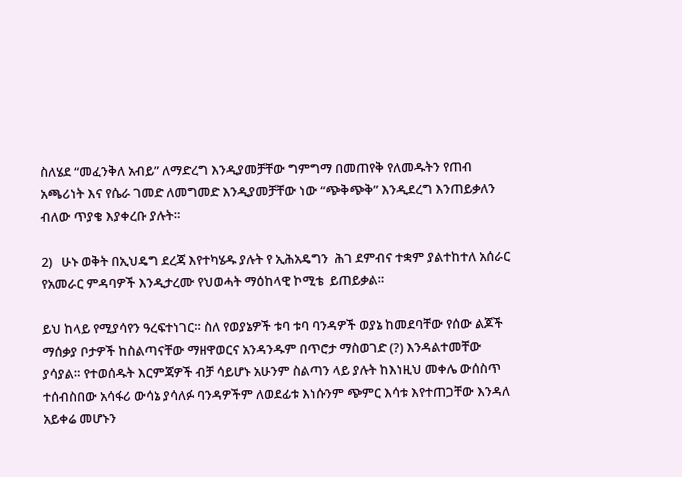ስለሄደ “መፈንቅለ አብይ” ለማድረግ እንዲያመቻቸው ግምግማ በመጠየቅ የለመዱትን የጠብ አጫሪነት እና የሴራ ገመድ ለመግመድ እንዲያመቻቸው ነው “ጭቅጭቅ” እንዲደረግ እንጠይቃለን ብለው ጥያቄ እያቀረቡ ያሉት።

2)   ሁኑ ወቅት በኢህዴግ ደረጃ እየተካሄዱ ያሉት የ ኢሕአዴግን  ሕገ ደምብና ተቋም ያልተከተለ አሰራር የአመራር ምዳባዎች እንዲታረሙ የህወሓት ማዕከላዊ ኮሚቴ  ይጠይቃል።

ይህ ከላይ የሚያሳየን ዓረፍተነገር። ስለ የወያኔዎች ቱባ ቱባ ባንዳዎች ወያኔ ከመደባቸው የሰው ልጆች ማሰቃያ ቦታዎች ከስልጣናቸው ማዘዋወርና አንዳንዱም በጥሮታ ማስወገድ (?) እንዳልተመቸው ያሳያል። የተወሰዱት እርምጃዎች ብቻ ሳይሆኑ አሁንም ስልጣን ላይ ያሉት ከእነዚህ መቀሌ ውሰስጥ ተሰብስበው አሳፋሪ ውሳኔ ያሳለፉ ባንዳዎችም ለወደፊቱ እነሱንም ጭምር እሳቱ እየተጠጋቸው እንዳለ አይቀሬ መሆኑን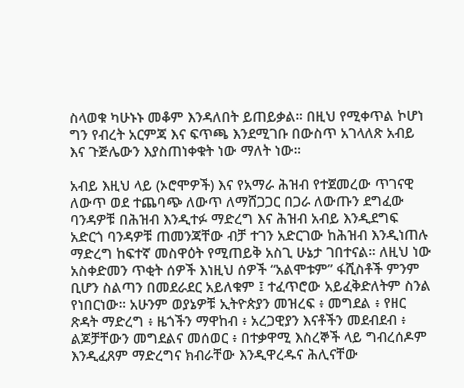ስላወቁ ካሁኑኑ መቆም እንዳለበት ይጠይቃል። በዚህ የሚቀጥል ኮሆነ ግን የብረት አርምጃ እና ፍጥጫ እንደሚገቡ በውስጥ አገላለጽ አብይ እና ጉጅሌውን እያስጠነቀቁት ነው ማለት ነው።

አብይ እዚህ ላይ (ኦሮሞዎች) እና የአማራ ሕዝብ የተጀመረው ጥገናዊ ለውጥ ወደ ተጨባጭ ለውጥ ለማሸጋጋር በጋራ ለውጡን ደግፈው ባንዳዎቹ በሕዝብ እንዲተፉ ማድረግ እና ሕዝብ አብይ እንዲደግፍ አድርጎ ባንዳዎቹ ጠመንጃቸው ብቻ ተገን አድርገው ከሕዝብ እንዲነጠሉ ማድረግ ከፍተኛ መስዋዕት የሚጠይቅ አስጊ ሁኔታ ገበተናል። ለዚህ ነው አስቀድመን ጥቂት ሰዎች እነዚህ ሰዎች “አልሞቱም” ፋሺስቶች ምንም ቢሆን ስልጣን በመደራደር አይለቁም ፤ ተፈጥሮው አይፈቅድለትም ስንል የነበርነው። አሁንም ወያኔዎቹ ኢትዮጵያን መዝረፍ ፥ መግደል ፥ የዘር ጽዳት ማድረግ ፥ ዜጎችን ማዋከብ ፥ አረጋዊያን እናቶችን መደብደብ ፥ ልጆቻቸውን መግደልና መሰወር ፥ በተቃዋሚ እስረኞች ላይ ግብረሰዶም እንዲፈጸም ማድረግና ክብራቸው እንዲዋረዱና ሕሊናቸው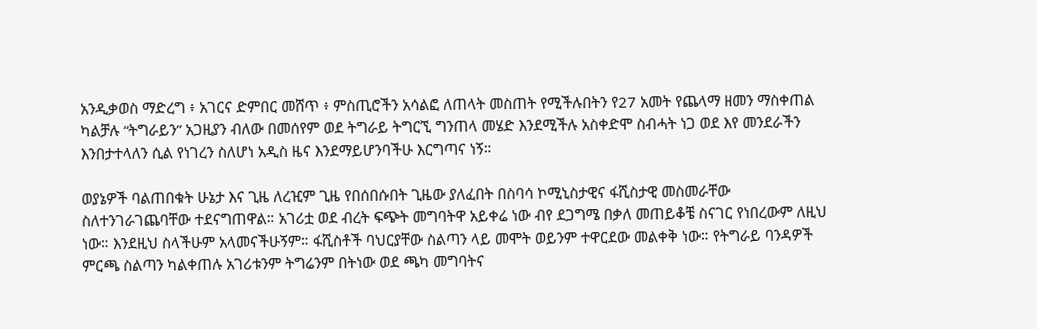አንዲቃወስ ማድረግ ፥ አገርና ድምበር መሸጥ ፥ ምስጢሮችን አሳልፎ ለጠላት መስጠት የሚችሉበትን የ27 አመት የጨላማ ዘመን ማስቀጠል ካልቻሉ “ትግራይን” አጋዚያን ብለው በመሰየም ወደ ትግራይ ትግርኚ ግንጠላ መሄድ እንደሚችሉ አስቀድሞ ስብሓት ነጋ ወደ እየ መንደራችን እንበታተላለን ሲል የነገረን ስለሆነ አዲስ ዜና እንደማይሆንባችሁ እርግጣና ነኝ።

ወያኔዎች ባልጠበቁት ሁኔታ እና ጊዜ ለረዢም ጊዜ የበሰበሱበት ጊዜው ያለፈበት በስባሳ ኮሚኒስታዊና ፋሺስታዊ መስመራቸው ስለተንገራገጨባቸው ተደናግጠዋል። አገሪቷ ወደ ብረት ፍጭት መግባትዋ አይቀሬ ነው ብየ ደጋግሜ በቃለ መጠይቆቼ ስናገር የነበረውም ለዚህ ነው። እንደዚህ ስላችሁም አላመናችሁኝም። ፋሺስቶች ባህርያቸው ስልጣን ላይ መሞት ወይንም ተዋርደው መልቀቅ ነው። የትግራይ ባንዳዎች ምርጫ ስልጣን ካልቀጠሉ አገሪቱንም ትግሬንም በትነው ወደ ጫካ መግባትና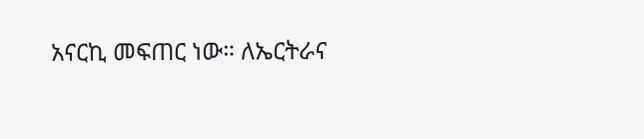አናርኪ መፍጠር ነው። ለኤርትራና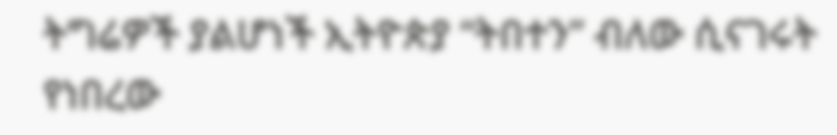ትግሬዎች ያልሆነች ኢትዮጵያ “ትበተን” ብለው ሲናገሩት የነበረው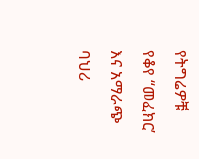የትግሬዎቹ የቆየ “መፈክር’ እና አማራጭ ባህሪ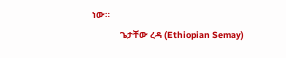ነው።
              ጌታቸው ረዳ (Ethiopian Semay)